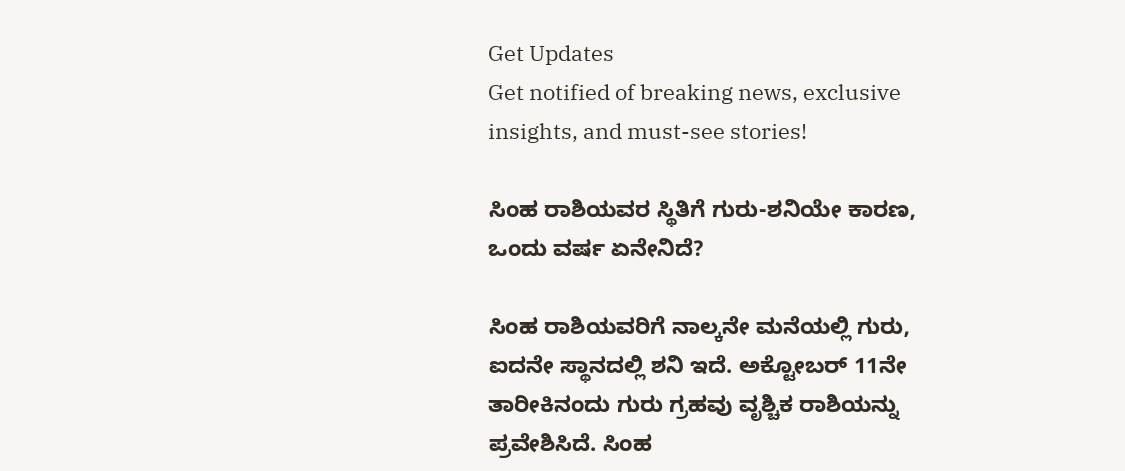Get Updates
Get notified of breaking news, exclusive insights, and must-see stories!

ಸಿಂಹ ರಾಶಿಯವರ ಸ್ಥಿತಿಗೆ ಗುರು-ಶನಿಯೇ ಕಾರಣ, ಒಂದು ವರ್ಷ ಏನೇನಿದೆ?

ಸಿಂಹ ರಾಶಿಯವರಿಗೆ ನಾಲ್ಕನೇ ಮನೆಯಲ್ಲಿ ಗುರು, ಐದನೇ ಸ್ಥಾನದಲ್ಲಿ ಶನಿ ಇದೆ. ಅಕ್ಟೋಬರ್ 11ನೇ ತಾರೀಕಿನಂದು ಗುರು ಗ್ರಹವು ವೃಶ್ಚಿಕ ರಾಶಿಯನ್ನು ಪ್ರವೇಶಿಸಿದೆ. ಸಿಂಹ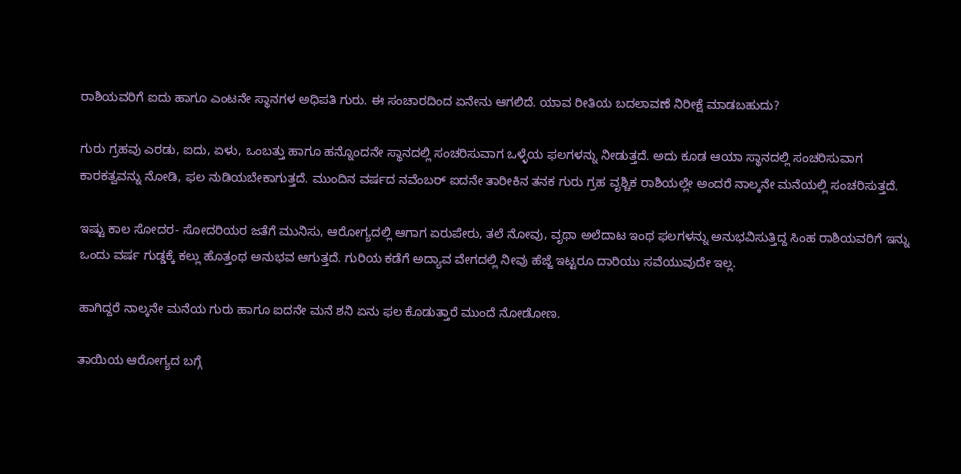ರಾಶಿಯವರಿಗೆ ಐದು ಹಾಗೂ ಎಂಟನೇ ಸ್ಥಾನಗಳ ಅಧಿಪತಿ ಗುರು. ಈ ಸಂಚಾರದಿಂದ ಏನೇನು ಆಗಲಿದೆ. ಯಾವ ರೀತಿಯ ಬದಲಾವಣೆ ನಿರೀಕ್ಷೆ ಮಾಡಬಹುದು?

ಗುರು ಗ್ರಹವು ಎರಡು, ಐದು, ಏಳು, ಒಂಬತ್ತು ಹಾಗೂ ಹನ್ನೊಂದನೇ ಸ್ಥಾನದಲ್ಲಿ ಸಂಚರಿಸುವಾಗ ಒಳ್ಳೆಯ ಫಲಗಳನ್ನು ನೀಡುತ್ತದೆ. ಅದು ಕೂಡ ಆಯಾ ಸ್ಥಾನದಲ್ಲಿ ಸಂಚರಿಸುವಾಗ ಕಾರಕತ್ವವನ್ನು ನೋಡಿ, ಫಲ ನುಡಿಯಬೇಕಾಗುತ್ತದೆ. ಮುಂದಿನ ವರ್ಷದ ನವೆಂಬರ್ ಐದನೇ ತಾರೀಕಿನ ತನಕ ಗುರು ಗ್ರಹ ವೃಶ್ಚಿಕ ರಾಶಿಯಲ್ಲೇ ಅಂದರೆ ನಾಲ್ಕನೇ ಮನೆಯಲ್ಲಿ ಸಂಚರಿಸುತ್ತದೆ.

ಇಷ್ಟು ಕಾಲ ಸೋದರ- ಸೋದರಿಯರ ಜತೆಗೆ ಮುನಿಸು, ಆರೋಗ್ಯದಲ್ಲಿ ಆಗಾಗ ಏರುಪೇರು, ತಲೆ ನೋವು, ವೃಥಾ ಅಲೆದಾಟ ಇಂಥ ಫಲಗಳನ್ನು ಅನುಭವಿಸುತ್ತಿದ್ದ ಸಿಂಹ ರಾಶಿಯವರಿಗೆ ಇನ್ನು ಒಂದು ವರ್ಷ ಗುಡ್ಡಕ್ಕೆ ಕಲ್ಲು ಹೊತ್ತಂಥ ಅನುಭವ ಆಗುತ್ತದೆ. ಗುರಿಯ ಕಡೆಗೆ ಅದ್ಯಾವ ವೇಗದಲ್ಲಿ ನೀವು ಹೆಜ್ಜೆ ಇಟ್ಟರೂ ದಾರಿಯು ಸವೆಯುವುದೇ ಇಲ್ಲ.

ಹಾಗಿದ್ದರೆ ನಾಲ್ಕನೇ ಮನೆಯ ಗುರು ಹಾಗೂ ಐದನೇ ಮನೆ ಶನಿ ಏನು ಫಲ ಕೊಡುತ್ತಾರೆ ಮುಂದೆ ನೋಡೋಣ.

ತಾಯಿಯ ಆರೋಗ್ಯದ ಬಗ್ಗೆ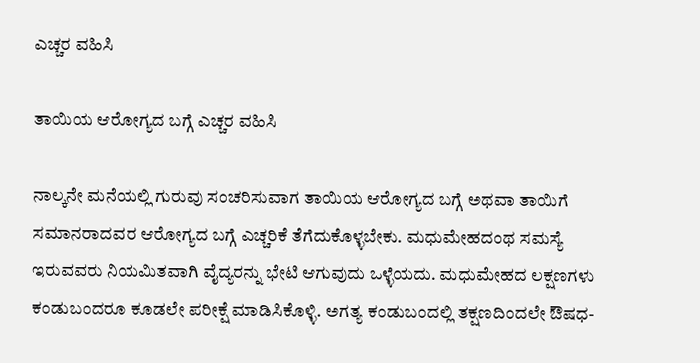ಎಚ್ಚರ ವಹಿಸಿ

ತಾಯಿಯ ಆರೋಗ್ಯದ ಬಗ್ಗೆ ಎಚ್ಚರ ವಹಿಸಿ

ನಾಲ್ಕನೇ ಮನೆಯಲ್ಲಿ ಗುರುವು ಸಂಚರಿಸುವಾಗ ತಾಯಿಯ ಆರೋಗ್ಯದ ಬಗ್ಗೆ ಅಥವಾ ತಾಯಿಗೆ ಸಮಾನರಾದವರ ಆರೋಗ್ಯದ ಬಗ್ಗೆ ಎಚ್ಚರಿಕೆ ತೆಗೆದುಕೊಳ್ಳಬೇಕು. ಮಧುಮೇಹದಂಥ ಸಮಸ್ಯೆ ಇರುವವರು ನಿಯಮಿತವಾಗಿ ವೈದ್ಯರನ್ನು ಭೇಟಿ ಆಗುವುದು ಒಳ್ಳೆಯದು. ಮಧುಮೇಹದ ಲಕ್ಷಣಗಳು ಕಂಡುಬಂದರೂ ಕೂಡಲೇ ಪರೀಕ್ಷೆ ಮಾಡಿಸಿಕೊಳ್ಳಿ. ಅಗತ್ಯ ಕಂಡುಬಂದಲ್ಲಿ ತಕ್ಷಣದಿಂದಲೇ ಔಷಧ-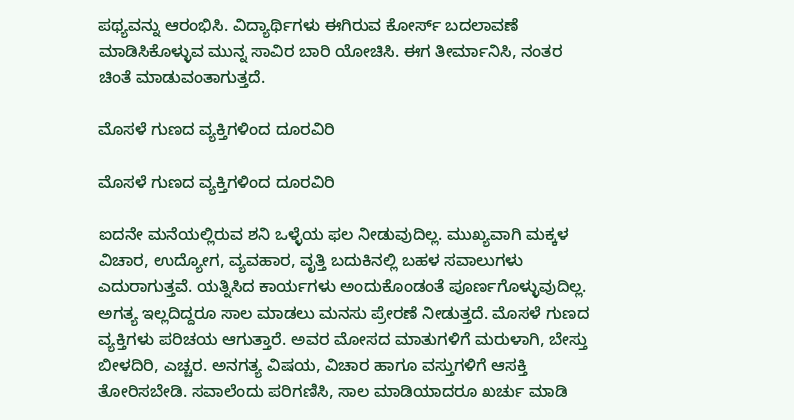ಪಥ್ಯವನ್ನು ಆರಂಭಿಸಿ. ವಿದ್ಯಾರ್ಥಿಗಳು ಈಗಿರುವ ಕೋರ್ಸ್ ಬದಲಾವಣೆ ಮಾಡಿಸಿಕೊಳ್ಳುವ ಮುನ್ನ ಸಾವಿರ ಬಾರಿ ಯೋಚಿಸಿ. ಈಗ ತೀರ್ಮಾನಿಸಿ, ನಂತರ ಚಿಂತೆ ಮಾಡುವಂತಾಗುತ್ತದೆ.

ಮೊಸಳೆ ಗುಣದ ವ್ಯಕ್ತಿಗಳಿಂದ ದೂರವಿರಿ

ಮೊಸಳೆ ಗುಣದ ವ್ಯಕ್ತಿಗಳಿಂದ ದೂರವಿರಿ

ಐದನೇ ಮನೆಯಲ್ಲಿರುವ ಶನಿ ಒಳ್ಳೆಯ ಫಲ ನೀಡುವುದಿಲ್ಲ. ಮುಖ್ಯವಾಗಿ ಮಕ್ಕಳ ವಿಚಾರ, ಉದ್ಯೋಗ, ವ್ಯವಹಾರ, ವೃತ್ತಿ ಬದುಕಿನಲ್ಲಿ ಬಹಳ ಸವಾಲುಗಳು ಎದುರಾಗುತ್ತವೆ. ಯತ್ನಿಸಿದ ಕಾರ್ಯಗಳು ಅಂದುಕೊಂಡಂತೆ ಪೂರ್ಣಗೊಳ್ಳುವುದಿಲ್ಲ. ಅಗತ್ಯ ಇಲ್ಲದಿದ್ದರೂ ಸಾಲ ಮಾಡಲು ಮನಸು ಪ್ರೇರಣೆ ನೀಡುತ್ತದೆ. ಮೊಸಳೆ ಗುಣದ ವ್ಯಕ್ತಿಗಳು ಪರಿಚಯ ಆಗುತ್ತಾರೆ. ಅವರ ಮೋಸದ ಮಾತುಗಳಿಗೆ ಮರುಳಾಗಿ, ಬೇಸ್ತು ಬೀಳದಿರಿ, ಎಚ್ಚರ. ಅನಗತ್ಯ ವಿಷಯ, ವಿಚಾರ ಹಾಗೂ ವಸ್ತುಗಳಿಗೆ ಆಸಕ್ತಿ ತೋರಿಸಬೇಡಿ. ಸವಾಲೆಂದು ಪರಿಗಣಿಸಿ, ಸಾಲ ಮಾಡಿಯಾದರೂ ಖರ್ಚು ಮಾಡಿ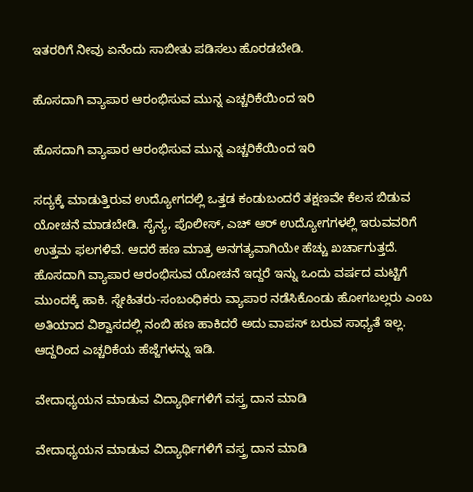ಇತರರಿಗೆ ನೀವು ಏನೆಂದು ಸಾಬೀತು ಪಡಿಸಲು ಹೊರಡಬೇಡಿ.

ಹೊಸದಾಗಿ ವ್ಯಾಪಾರ ಆರಂಭಿಸುವ ಮುನ್ನ ಎಚ್ಚರಿಕೆಯಿಂದ ಇರಿ

ಹೊಸದಾಗಿ ವ್ಯಾಪಾರ ಆರಂಭಿಸುವ ಮುನ್ನ ಎಚ್ಚರಿಕೆಯಿಂದ ಇರಿ

ಸದ್ಯಕ್ಕೆ ಮಾಡುತ್ತಿರುವ ಉದ್ಯೋಗದಲ್ಲಿ ಒತ್ತಡ ಕಂಡುಬಂದರೆ ತಕ್ಷಣವೇ ಕೆಲಸ ಬಿಡುವ ಯೋಚನೆ ಮಾಡಬೇಡಿ. ಸೈನ್ಯ, ಪೊಲೀಸ್, ಎಚ್ ಆರ್ ಉದ್ಯೋಗಗಳಲ್ಲಿ ಇರುವವರಿಗೆ ಉತ್ತಮ ಫಲಗಳಿವೆ. ಆದರೆ ಹಣ ಮಾತ್ರ ಅನಗತ್ಯವಾಗಿಯೇ ಹೆಚ್ಚು ಖರ್ಚಾಗುತ್ತದೆ. ಹೊಸದಾಗಿ ವ್ಯಾಪಾರ ಆರಂಭಿಸುವ ಯೋಚನೆ ಇದ್ದರೆ ಇನ್ನು ಒಂದು ವರ್ಷದ ಮಟ್ಟಿಗೆ ಮುಂದಕ್ಕೆ ಹಾಕಿ. ಸ್ನೇಹಿತರು-ಸಂಬಂಧಿಕರು ವ್ಯಾಪಾರ ನಡೆಸಿಕೊಂಡು ಹೋಗಬಲ್ಲರು ಎಂಬ ಅತಿಯಾದ ವಿಶ್ವಾಸದಲ್ಲಿ ನಂಬಿ ಹಣ ಹಾಕಿದರೆ ಅದು ವಾಪಸ್ ಬರುವ ಸಾಧ್ಯತೆ ಇಲ್ಲ. ಆದ್ದರಿಂದ ಎಚ್ಚರಿಕೆಯ ಹೆಜ್ಜೆಗಳನ್ನು ಇಡಿ.

ವೇದಾಧ್ಯಯನ ಮಾಡುವ ವಿದ್ಯಾರ್ಥಿಗಳಿಗೆ ವಸ್ತ್ರ ದಾನ ಮಾಡಿ

ವೇದಾಧ್ಯಯನ ಮಾಡುವ ವಿದ್ಯಾರ್ಥಿಗಳಿಗೆ ವಸ್ತ್ರ ದಾನ ಮಾಡಿ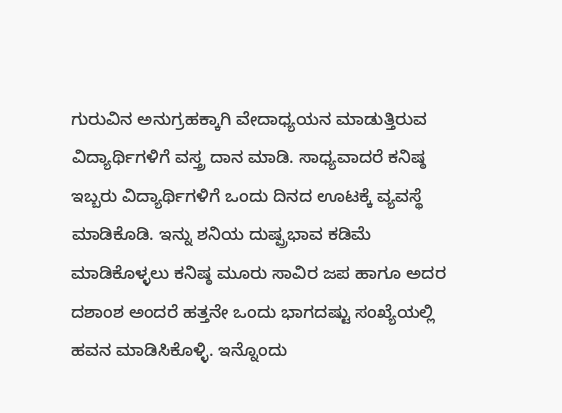ಗುರುವಿನ ಅನುಗ್ರಹಕ್ಕಾಗಿ ವೇದಾಧ್ಯಯನ ಮಾಡುತ್ತಿರುವ ವಿದ್ಯಾರ್ಥಿಗಳಿಗೆ ವಸ್ತ್ರ ದಾನ ಮಾಡಿ. ಸಾಧ್ಯವಾದರೆ ಕನಿಷ್ಠ ಇಬ್ಬರು ವಿದ್ಯಾರ್ಥಿಗಳಿಗೆ ಒಂದು ದಿನದ ಊಟಕ್ಕೆ ವ್ಯವಸ್ಥೆ ಮಾಡಿಕೊಡಿ. ಇನ್ನು ಶನಿಯ ದುಷ್ಪ್ರಭಾವ ಕಡಿಮೆ ಮಾಡಿಕೊಳ್ಳಲು ಕನಿಷ್ಠ ಮೂರು ಸಾವಿರ ಜಪ ಹಾಗೂ ಅದರ ದಶಾಂಶ ಅಂದರೆ ಹತ್ತನೇ ಒಂದು ಭಾಗದಷ್ಟು ಸಂಖ್ಯೆಯಲ್ಲಿ ಹವನ ಮಾಡಿಸಿಕೊಳ್ಳಿ. ಇನ್ನೊಂದು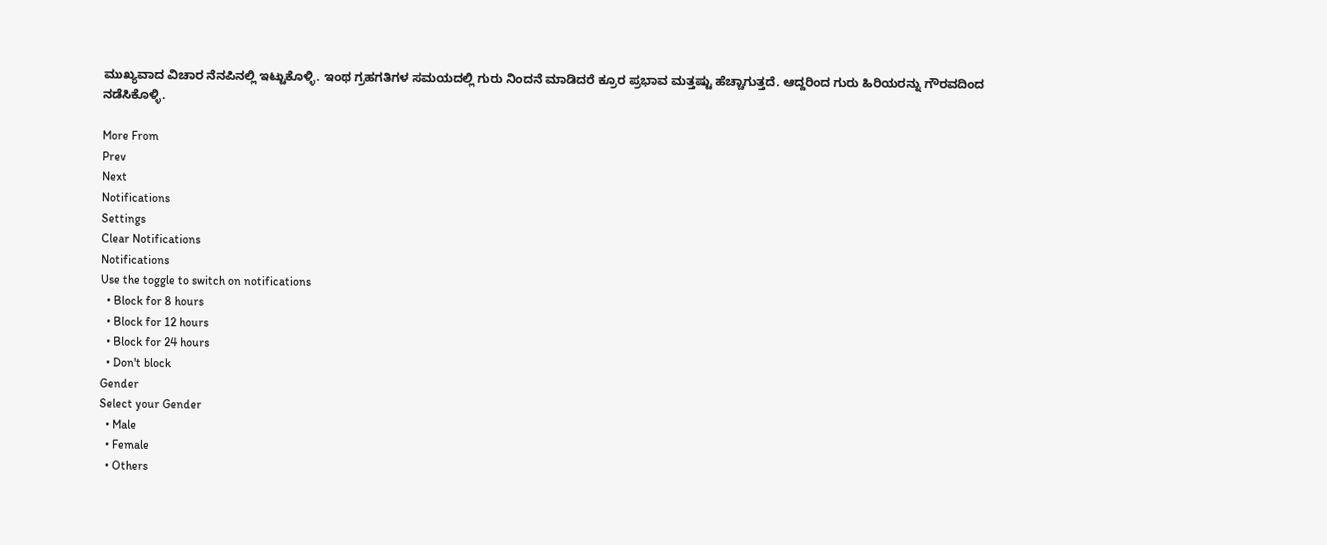ಮುಖ್ಯವಾದ ವಿಚಾರ ನೆನಪಿನಲ್ಲಿ ಇಟ್ಟುಕೊಳ್ಳಿ. ಇಂಥ ಗ್ರಹಗತಿಗಳ ಸಮಯದಲ್ಲಿ ಗುರು ನಿಂದನೆ ಮಾಡಿದರೆ ಕ್ರೂರ ಪ್ರಭಾವ ಮತ್ತಷ್ಟು ಹೆಚ್ಚಾಗುತ್ತದೆ. ಆದ್ದರಿಂದ ಗುರು ಹಿರಿಯರನ್ನು ಗೌರವದಿಂದ ನಡೆಸಿಕೊಳ್ಳಿ.

More From
Prev
Next
Notifications
Settings
Clear Notifications
Notifications
Use the toggle to switch on notifications
  • Block for 8 hours
  • Block for 12 hours
  • Block for 24 hours
  • Don't block
Gender
Select your Gender
  • Male
  • Female
  • Others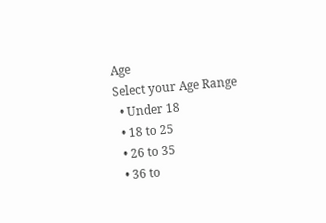Age
Select your Age Range
  • Under 18
  • 18 to 25
  • 26 to 35
  • 36 to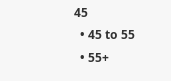45
  • 45 to 55
  • 55+